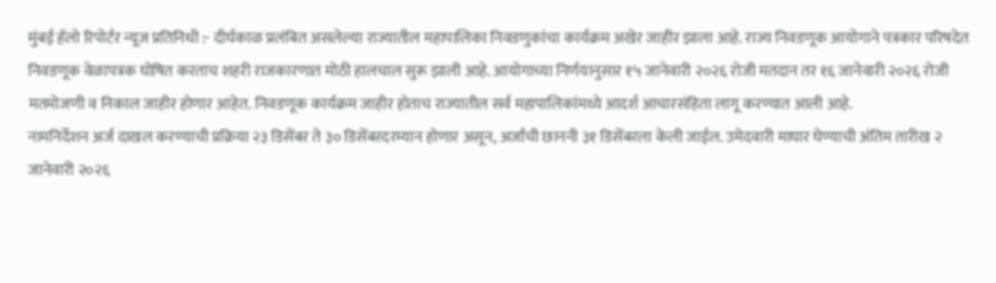मुंबई हॅलो रिपोर्टर न्यूज प्रतिनिधी :- दीर्घकाळ प्रलंबित असलेल्या राज्यातील महापालिका निवडणुकांचा कार्यक्रम अखेर जाहीर झाला आहे. राज्य निवडणूक आयोगाने पत्रकार परिषदेत निवडणूक वेळापत्रक घोषित करताच शहरी राजकारणात मोठी हालचाल सुरू झाली आहे. आयोगाच्या निर्णयानुसार १५ जानेवारी २०२६ रोजी मतदान तर १६ जानेवारी २०२६ रोजी मतमोजणी व निकाल जाहीर होणार आहेत. निवडणूक कार्यक्रम जाहीर होताच राज्यातील सर्व महापालिकांमध्ये आदर्श आचारसंहिता लागू करण्यात आली आहे.
नामनिर्देशन अर्ज दाखल करण्याची प्रक्रिया २३ डिसेंबर ते ३० डिसेंबरदरम्यान होणार असून, अर्जांची छाननी ३१ डिसेंबरला केली जाईल. उमेदवारी माघार घेण्याची अंतिम तारीख २ जानेवारी २०२६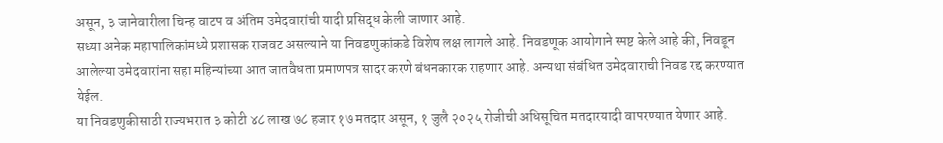असून, ३ जानेवारीला चिन्ह वाटप व अंतिम उमेदवारांची यादी प्रसिद्ध केली जाणार आहे.
सध्या अनेक महापालिकांमध्ये प्रशासक राजवट असल्याने या निवडणुकांकडे विशेष लक्ष लागले आहे. निवडणूक आयोगाने स्पष्ट केले आहे की, निवडून आलेल्या उमेदवारांना सहा महिन्यांच्या आत जातवैधता प्रमाणपत्र सादर करणे बंधनकारक राहणार आहे. अन्यथा संबंधित उमेदवाराची निवड रद्द करण्यात येईल.
या निवडणुकीसाठी राज्यभरात ३ कोटी ४८ लाख ७८ हजार १७ मतदार असून, १ जुलै २०२५ रोजीची अधिसूचित मतदारयादी वापरण्यात येणार आहे.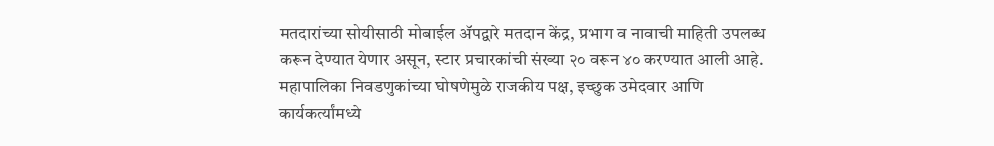मतदारांच्या सोयीसाठी मोबाईल ॲपद्वारे मतदान केंद्र, प्रभाग व नावाची माहिती उपलब्ध करून देण्यात येणार असून, स्टार प्रचारकांची संख्या २० वरून ४० करण्यात आली आहे.
महापालिका निवडणुकांच्या घोषणेमुळे राजकीय पक्ष, इच्छुक उमेदवार आणि कार्यकर्त्यांमध्ये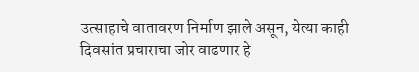उत्साहाचे वातावरण निर्माण झाले असून, येत्या काही दिवसांत प्रचाराचा जोर वाढणार हे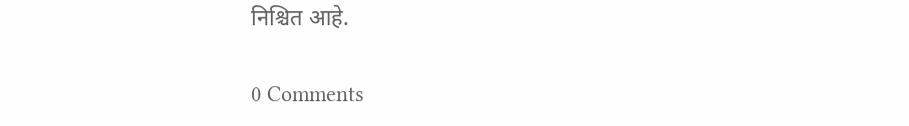निश्चित आहे.

0 Comments